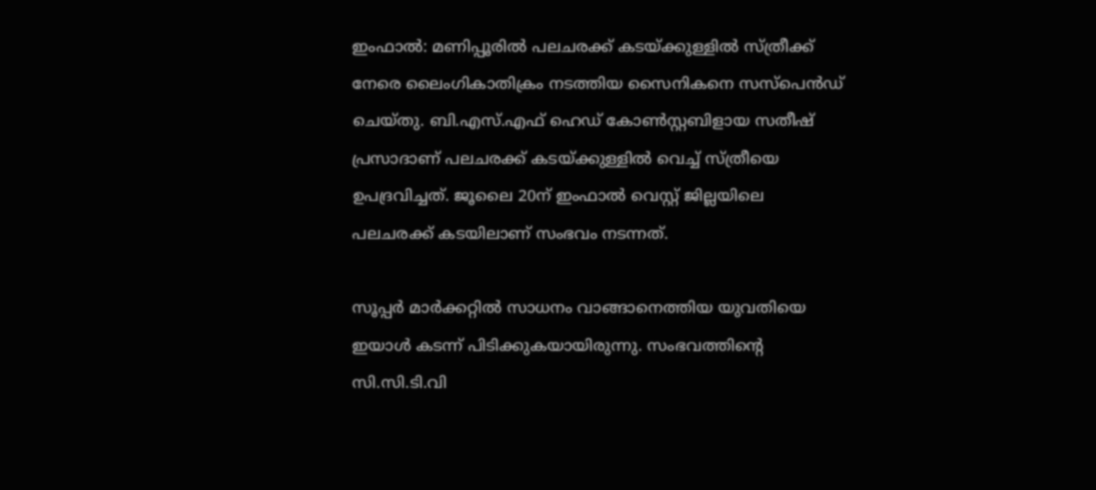ഇംഫാല്‍: മണിപ്പൂരില്‍ പലചരക്ക് കടയ്ക്കുള്ളില്‍ സ്ത്രീക്ക് നേരെ ലൈംഗികാതിക്രം നടത്തിയ സൈനികനെ സസ്‌പെന്‍ഡ് ചെയ്തു. ബി.എസ്.എഫ് ഹെഡ് കോണ്‍സ്റ്റബിളായ സതീഷ് പ്രസാദാണ് പലചരക്ക് കടയ്ക്കുള്ളില്‍ വെച്ച് സ്ത്രീയെ ഉപദ്രവിച്ചത്. ജൂലൈ 20ന് ഇംഫാല്‍ വെസ്റ്റ് ജില്ലയിലെ പലചരക്ക് കടയിലാണ് സംഭവം നടന്നത്.

സൂപ്പര്‍ മാര്‍ക്കറ്റില്‍ സാധനം വാങ്ങാനെത്തിയ യുവതിയെ ഇയാള്‍ കടന്ന് പിടിക്കുകയായിരുന്നു. സംഭവത്തിന്റെ സി.സി.ടി.വി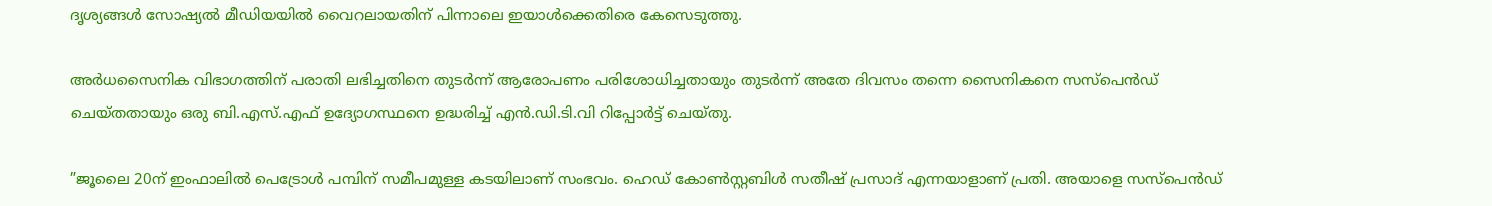ദൃശ്യങ്ങള്‍ സോഷ്യല്‍ മീഡിയയില്‍ വൈറലായതിന് പിന്നാലെ ഇയാള്‍ക്കെതിരെ കേസെടുത്തു.

അര്‍ധസൈനിക വിഭാഗത്തിന് പരാതി ലഭിച്ചതിനെ തുടര്‍ന്ന് ആരോപണം പരിശോധിച്ചതായും തുടര്‍ന്ന് അതേ ദിവസം തന്നെ സൈനികനെ സസ്‌പെന്‍ഡ് ചെയ്തതായും ഒരു ബി.എസ്.എഫ് ഉദ്യോഗസ്ഥനെ ഉദ്ധരിച്ച് എന്‍.ഡി.ടി.വി റിപ്പോര്‍ട്ട് ചെയ്തു.

”ജൂലൈ 20ന് ഇംഫാലില്‍ പെട്രോള്‍ പമ്പിന് സമീപമുള്ള കടയിലാണ് സംഭവം. ഹെഡ് കോണ്‍സ്റ്റബിള്‍ സതീഷ് പ്രസാദ് എന്നയാളാണ് പ്രതി. അയാളെ സസ്പെന്‍ഡ്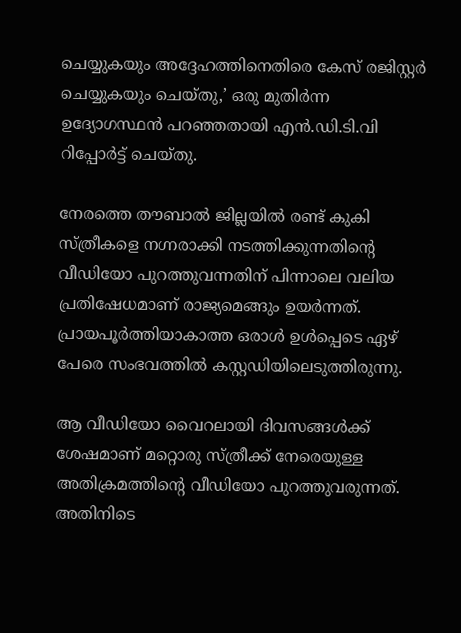ചെയ്യുകയും അദ്ദേഹത്തിനെതിരെ കേസ് രജിസ്റ്റര്‍ ചെയ്യുകയും ചെയ്തു,’ ഒരു മുതിര്‍ന്ന ഉദ്യോഗസ്ഥന്‍ പറഞ്ഞതായി എന്‍.ഡി.ടി.വി റിപ്പോര്‍ട്ട് ചെയ്തു.

നേരത്തെ തൗബാല്‍ ജില്ലയില്‍ രണ്ട് കുകി സ്ത്രീകളെ നഗ്നരാക്കി നടത്തിക്കുന്നതിന്റെ വീഡിയോ പുറത്തുവന്നതിന് പിന്നാലെ വലിയ പ്രതിഷേധമാണ് രാജ്യമെങ്ങും ഉയര്‍ന്നത്. പ്രായപൂര്‍ത്തിയാകാത്ത ഒരാള്‍ ഉള്‍പ്പെടെ ഏഴ് പേരെ സംഭവത്തില്‍ കസ്റ്റഡിയിലെടുത്തിരുന്നു.

ആ വീഡിയോ വൈറലായി ദിവസങ്ങള്‍ക്ക് ശേഷമാണ് മറ്റൊരു സ്ത്രീക്ക് നേരെയുള്ള അതിക്രമത്തിന്റെ വീഡിയോ പുറത്തുവരുന്നത്. അതിനിടെ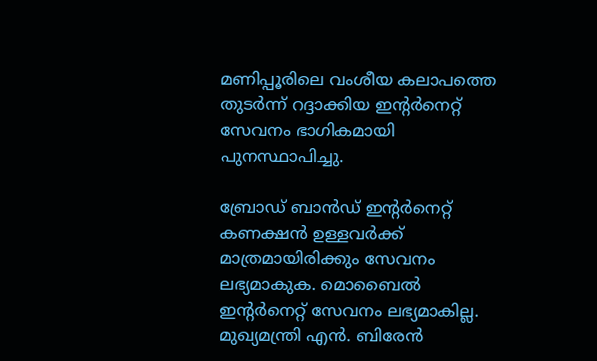മണിപ്പൂരിലെ വംശീയ കലാപത്തെ തുടര്‍ന്ന് റദ്ദാക്കിയ ഇന്റര്‍നെറ്റ് സേവനം ഭാഗികമായി പുനസ്ഥാപിച്ചു.

ബ്രോഡ് ബാന്‍ഡ് ഇന്റര്‍നെറ്റ് കണക്ഷന്‍ ഉള്ളവര്‍ക്ക് മാത്രമായിരിക്കും സേവനം ലഭ്യമാകുക. മൊബൈല്‍ ഇന്റര്‍നെറ്റ് സേവനം ലഭ്യമാകില്ല. മുഖ്യമന്ത്രി എന്‍. ബിരേന്‍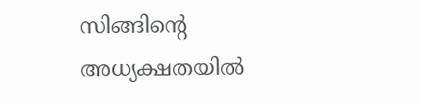സിങ്ങിന്റെ അധ്യക്ഷതയില്‍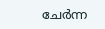ചേര്‍ന്ന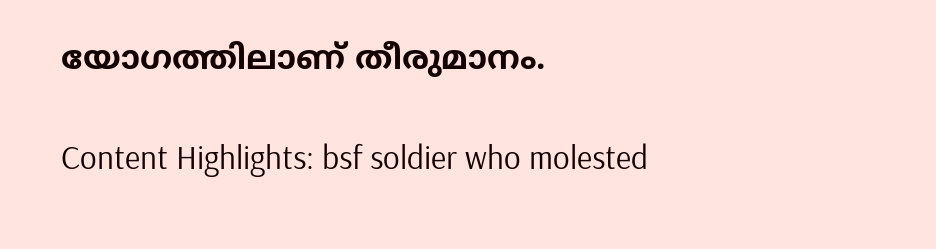യോഗത്തിലാണ് തീരുമാനം.

Content Highlights: bsf soldier who molested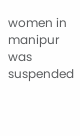women in manipur was suspended